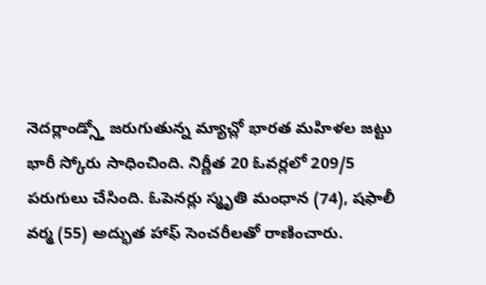నెదర్లాండ్స్తో జరుగుతున్న మ్యాచ్లో భారత మహిళల జట్టు భారీ స్కోరు సాధించింది. నిర్ణీత 20 ఓవర్లలో 209/5 పరుగులు చేసింది. ఓపెనర్లు స్మృతి మంధాన (74), షఫాలీ వర్మ (55) అద్భుత హాఫ్ సెంచరీలతో రాణించారు.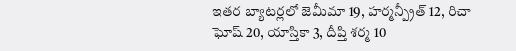ఇతర బ్యాటర్లలో జెమీమా 19, హర్మన్ప్రీత్ 12, రిచా ఘోష్ 20, యాస్తికా 3, దీప్తి శర్మ 10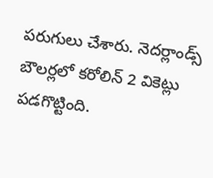పరుగులు చేశారు. నెదర్లాండ్స్ బౌలర్లలో కరోలిన్ 2 వికెట్లు పడగొట్టింది.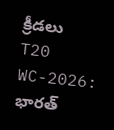క్రీడలు
T20 WC-2026: భారత్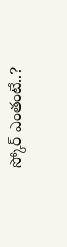స్కోర్ ఎంతంటే..?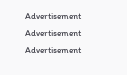Advertisement
Advertisement
Advertisement